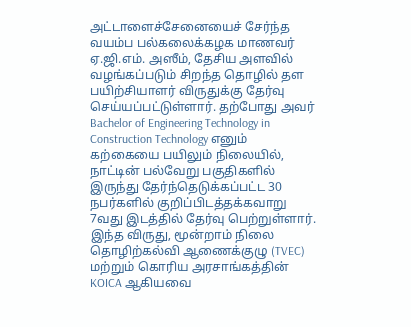அட்டாளைச்சேனையைச் சேர்ந்த வயம்ப பல்கலைக்கழக மாணவர் ஏ.ஜி.எம். அஸீம், தேசிய அளவில் வழங்கப்படும் சிறந்த தொழில் தள பயிற்சியாளர் விருதுக்கு தேர்வு செய்யப்பட்டுள்ளார். தற்போது அவர் Bachelor of Engineering Technology in Construction Technology எனும் கற்கையை பயிலும் நிலையில், நாட்டின் பல்வேறு பகுதிகளில் இருந்து தேர்ந்தெடுக்கப்பட்ட 30 நபர்களில் குறிப்பிடத்தக்கவாறு 7வது இடத்தில் தேர்வு பெற்றுள்ளார்.
இந்த விருது, மூன்றாம் நிலை தொழிற்கல்வி ஆணைக்குழு (TVEC) மற்றும் கொரிய அரசாங்கத்தின் KOICA ஆகியவை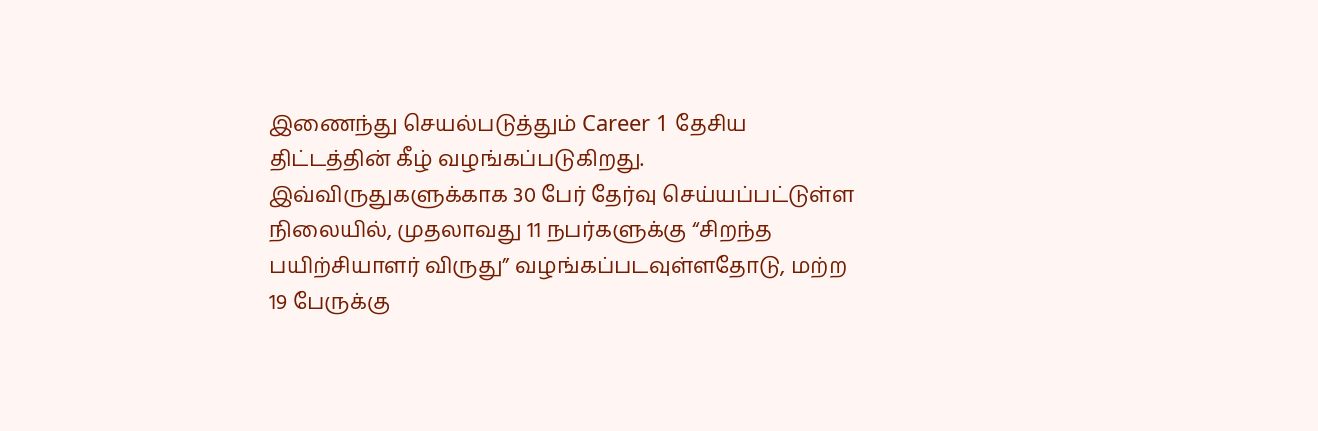இணைந்து செயல்படுத்தும் Career 1 தேசிய திட்டத்தின் கீழ் வழங்கப்படுகிறது.
இவ்விருதுகளுக்காக 30 பேர் தேர்வு செய்யப்பட்டுள்ள நிலையில், முதலாவது 11 நபர்களுக்கு “சிறந்த பயிற்சியாளர் விருது” வழங்கப்படவுள்ளதோடு, மற்ற 19 பேருக்கு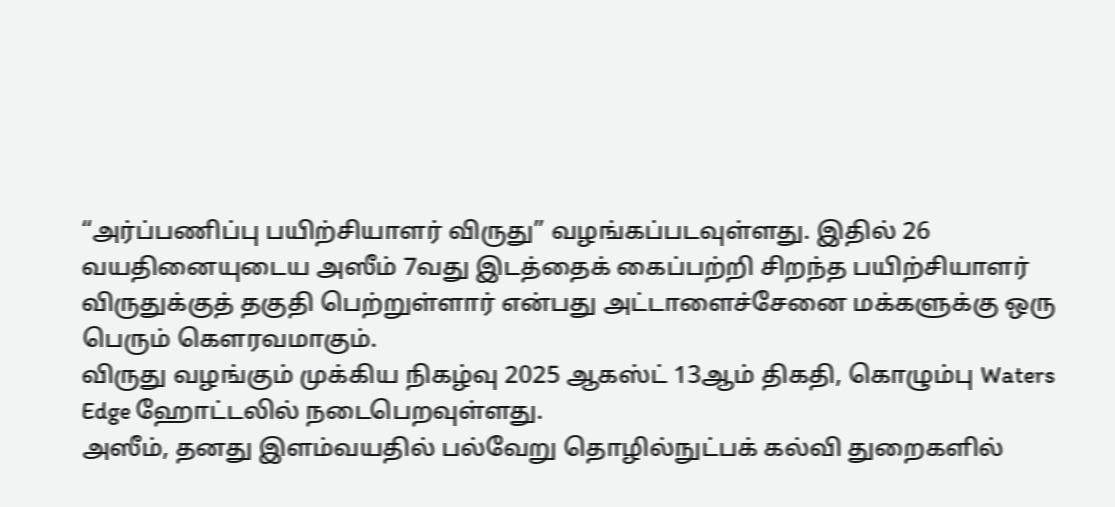“அர்ப்பணிப்பு பயிற்சியாளர் விருது” வழங்கப்படவுள்ளது. இதில் 26 வயதினையுடைய அஸீம் 7வது இடத்தைக் கைப்பற்றி சிறந்த பயிற்சியாளர் விருதுக்குத் தகுதி பெற்றுள்ளார் என்பது அட்டாளைச்சேனை மக்களுக்கு ஒரு பெரும் கௌரவமாகும்.
விருது வழங்கும் முக்கிய நிகழ்வு 2025 ஆகஸ்ட் 13ஆம் திகதி, கொழும்பு Waters Edge ஹோட்டலில் நடைபெறவுள்ளது.
அஸீம், தனது இளம்வயதில் பல்வேறு தொழில்நுட்பக் கல்வி துறைகளில்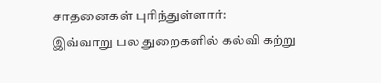சாதனைகள் புரிந்துள்ளார்:
இவ்வாறு பல துறைகளில் கல்வி கற்று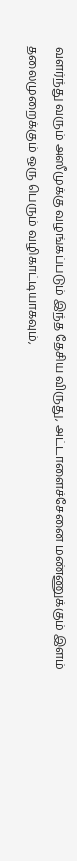வளர்ந்து வரும் அஸீமுக்கு வழங்கப்படும் இந்த தேசிய விருது, அட்டாளைச்சேனை மண்ணுக்கும் இளம் தலைமுறைக்கும் ஒரு பெரும் வழிகாட்டியாகவும்,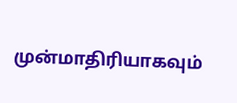முன்மாதிரியாகவும்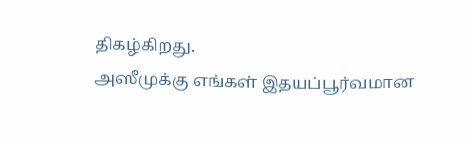திகழ்கிறது.
அஸீமுக்கு எங்கள் இதயப்பூர்வமான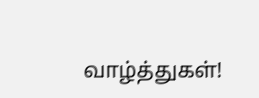வாழ்த்துகள்!